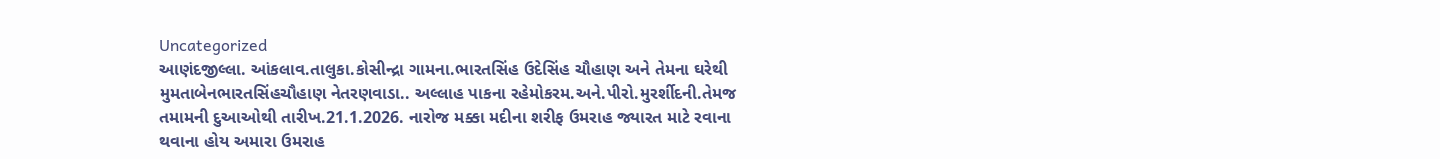Uncategorized
આણંદજીલ્લા. આંકલાવ.તાલુકા.કોસીન્દ્રા ગામના.ભારતસિંહ ઉદેસિંહ ચૌહાણ અને તેમના ઘરેથી મુમતાબેનભારતસિંહચૌહાણ નેતરણવાડા.. અલ્લાહ પાકના રહેમોકરમ.અને.પીરો.મુરર્શીદની.તેમજ તમામની દુઆઓથી તારીખ.21.1.2026. નારોજ મક્કા મદીના શરીફ ઉમરાહ જ્યારત માટે રવાના થવાના હોય અમારા ઉમરાહ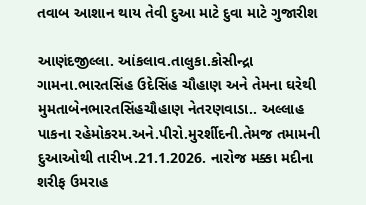તવાબ આશાન થાય તેવી દુઆ માટે દુવા માટે ગુજારીશ

આણંદજીલ્લા. આંકલાવ.તાલુકા.કોસીન્દ્રા ગામના.ભારતસિંહ ઉદેસિંહ ચૌહાણ અને તેમના ઘરેથી મુમતાબેનભારતસિંહચૌહાણ નેતરણવાડા.. અલ્લાહ પાકના રહેમોકરમ.અને.પીરો.મુરર્શીદની.તેમજ તમામની દુઆઓથી તારીખ.21.1.2026. નારોજ મક્કા મદીના શરીફ ઉમરાહ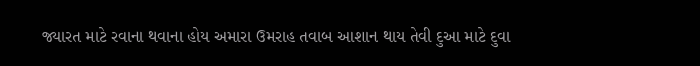જ્યારત માટે રવાના થવાના હોય અમારા ઉમરાહ તવાબ આશાન થાય તેવી દુઆ માટે દુવા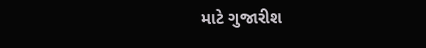માટે ગુજારીશ